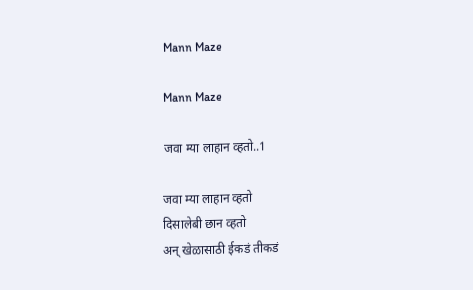Mann Maze

Mann Maze

जवा म्या लाहान व्हतो..1

जवा म्या लाहान व्हतो
दिसालेबी छान व्हतो
अन् खेळासाठी ईकडं तीकडं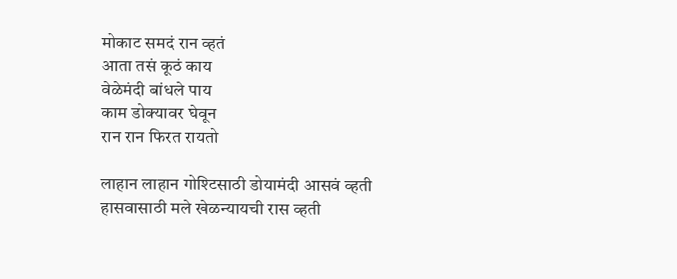मोकाट समदं रान व्हतं
आता तसं कूठं काय
वेळेमंदी बांधले पाय
काम डोक्यावर घेवून
रान रान फिरत रायतो

लाहान लाहान गोश्टिसाठी डोयामंदी आसवं व्हती
हासवासाठी मले खेळन्यायची रास व्हती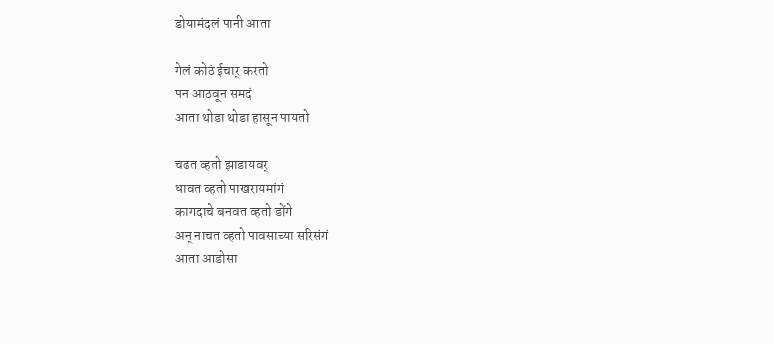डोयामंदलं पानी आता

गेलं कोठं ईचार् करतो
पन आठवून समदं
आता थोडा थोडा हासून पायतो

चढत व्हतो झाडायवर्
धावत व्हतो पाखरायमांगं
कागदाचे बनवत व्हतो डोंगे
अन् नाचत व्हतो पावसाच्या सरिसंगं
आता आडोसा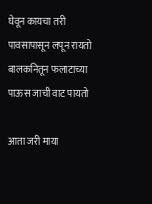घेवून कायचा तरी
पावसापासून लपून रायतो
बालकनितून फलाटाच्या
पाऊस जाची वाट पायतो

आता जरी माया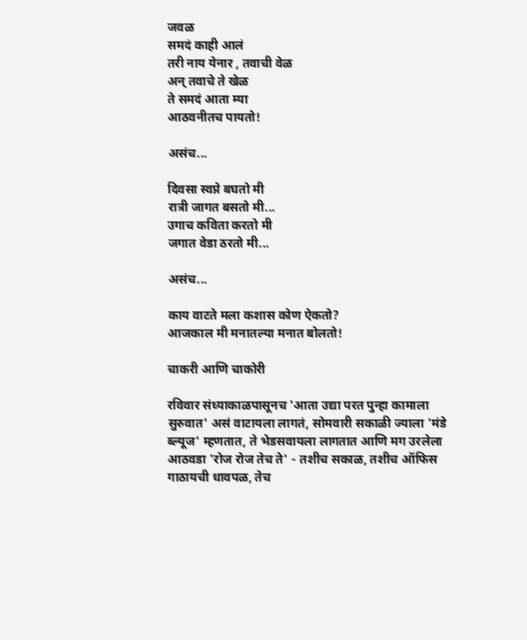जवळ
समदं काही आलं
तरी नाय येनार , तवाची वेळ
अन् तवाचे ते खेळ
ते समदं आता म्या
आठवनीतच पायतो!

असंच...

दिवसा स्वप्ने बघतो मी
रात्री जागत बसतो मी...
उगाच कविता करतो मी
जगात वेडा ठरतो मी...

असंच...

काय वाटते मला कशास कोण ऐकतो?
आजकाल मी मनातल्या मनात बोलतो!

चाकरी आणि चाकोरी

रविवार संध्याकाळपासूनच 'आता उद्या परत पुन्हा कामाला सुरुवात' असं वाटायला लागतं, सोमवारी सकाळी ज्याला 'मंडे ब्ल्यूज' म्हणतात, ते भेडसवायला लागतात आणि मग उरलेला आठवडा 'रोज रोज तेच ते' - तशीच सकाळ, तशीच ऑफिस गाठायची धावपळ, तेच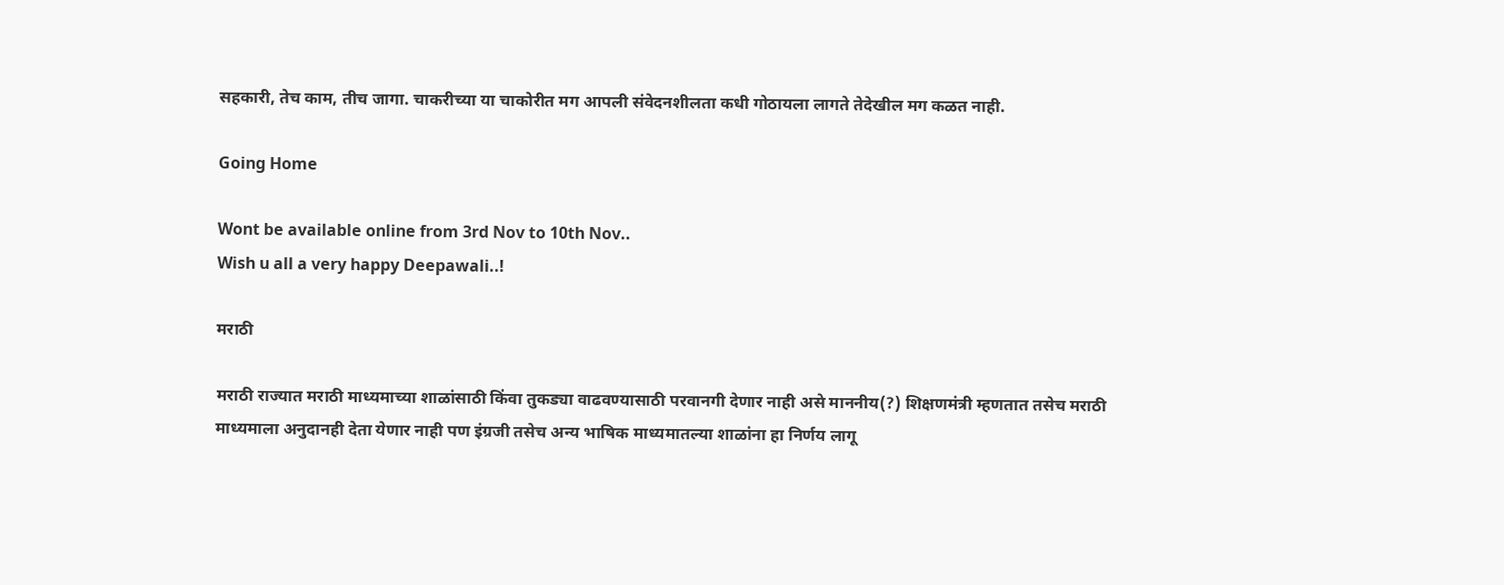सहकारी, तेच काम, तीच जागा. चाकरीच्या या चाकोरीत मग आपली संवेदनशीलता कधी गोठायला लागते तेदेखील मग कळत नाही.

Going Home

Wont be available online from 3rd Nov to 10th Nov..
Wish u all a very happy Deepawali..!

मराठी

मराठी राज्यात मराठी माध्यमाच्या शाळांसाठी किंवा तुकड्या वाढवण्यासाठी परवानगी देणार नाही असे माननीय(?) शिक्षणमंत्री म्हणतात तसेच मराठी माध्यमाला अनुदानही देता येणार नाही पण इंग्रजी तसेच अन्य भाषिक माध्यमातल्या शाळांना हा निर्णय लागू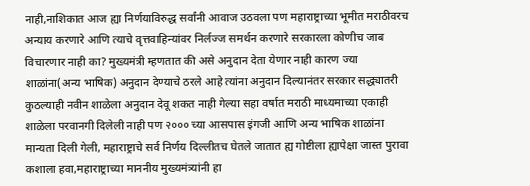नाही,नाशिकात आज ह्या निर्णयाविरुद्ध सर्वांनी आवाज उठवला पण महाराष्ट्राच्या भूमीत मराठीवरच अन्याय करणारे आणि त्याचे वृत्तवाहिन्यांवर निर्लज्ज समर्थन करणारे सरकारला कोणीच जाब विचारणार नाही का? मुख्यमंत्री म्हणतात की असे अनुदान देता येणार नाही कारण ज्या शाळांना(अन्य भाषिक) अनुदान देण्याचे ठरले आहे त्यांना अनुदान दिल्यानंतर सरकार सद्ध्यातरी कुठल्याही नवीन शाळेला अनुदान देवू शकत नाही गेल्या सहा वर्षात मराठी माध्यमाच्या एकाही शाळेला परवानगी दिलेली नाही पण २००० च्या आसपास इंगजी आणि अन्य भाषिक शाळांना मान्यता दिली गेली, महाराष्ट्राचे सर्व निर्णय दिल्लीतच घेतले जातात ह्य गोष्टीला ह्यापेक्षा जास्त पुरावा कशाला हवा,महाराष्ट्राच्या माननीय मुख्यमंत्र्यांनी हा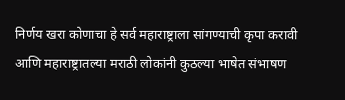निर्णय खरा कोणाचा हे सर्व महाराष्ट्राला सांगण्याची कृपा करावी आणि महाराष्ट्रातल्या मराठी लोकांनी कुठल्या भाषेत संभाषण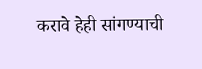करावे हेही सांगण्याची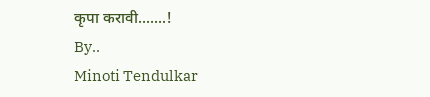कृपा करावी.......!
By..
Minoti Tendulkar